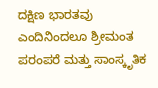ದಕ್ಷಿಣ ಭಾರತವು ಎಂದಿನಿಂದಲೂ ಶ್ರೀಮಂತ ಪರಂಪರೆ ಮತ್ತು ಸಾಂಸ್ಕೃತಿಕ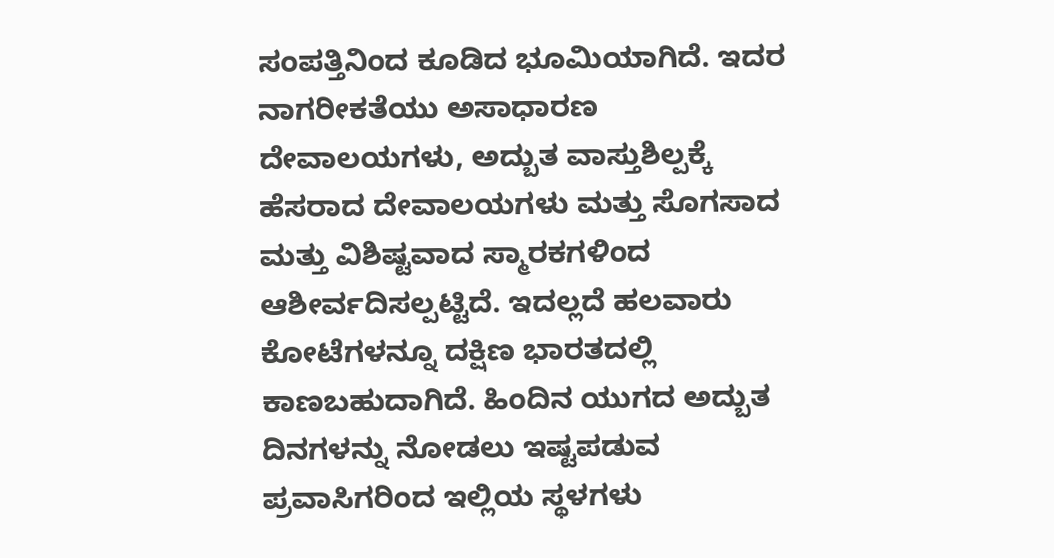ಸಂಪತ್ತಿನಿಂದ ಕೂಡಿದ ಭೂಮಿಯಾಗಿದೆ. ಇದರ ನಾಗರೀಕತೆಯು ಅಸಾಧಾರಣ ದೇವಾಲಯಗಳು, ಅದ್ಬುತ ವಾಸ್ತುಶಿಲ್ಪಕ್ಕೆ ಹೆಸರಾದ ದೇವಾಲಯಗಳು ಮತ್ತು ಸೊಗಸಾದ ಮತ್ತು ವಿಶಿಷ್ಟವಾದ ಸ್ಮಾರಕಗಳಿಂದ ಆಶೀರ್ವದಿಸಲ್ಪಟ್ಟಿದೆ. ಇದಲ್ಲದೆ ಹಲವಾರು ಕೋಟೆಗಳನ್ನೂ ದಕ್ಷಿಣ ಭಾರತದಲ್ಲಿ ಕಾಣಬಹುದಾಗಿದೆ. ಹಿಂದಿನ ಯುಗದ ಅದ್ಬುತ ದಿನಗಳನ್ನು ನೋಡಲು ಇಷ್ಟಪಡುವ ಪ್ರವಾಸಿಗರಿಂದ ಇಲ್ಲಿಯ ಸ್ಥಳಗಳು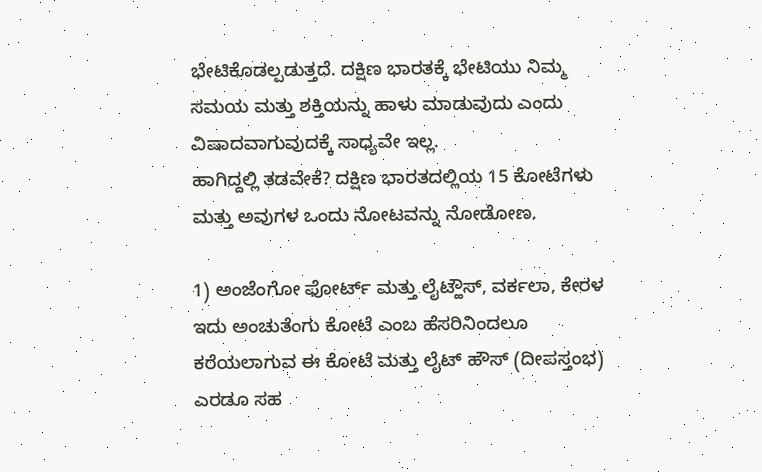ಭೇಟಿಕೊಡಲ್ಪಡುತ್ತದೆ. ದಕ್ಷಿಣ ಭಾರತಕ್ಕೆ ಭೇಟಿಯು ನಿಮ್ಮ ಸಮಯ ಮತ್ತು ಶಕ್ತಿಯನ್ನು ಹಾಳು ಮಾಡುವುದು ಎಂದು ವಿಷಾದವಾಗುವುದಕ್ಕೆ ಸಾಧ್ಯವೇ ಇಲ್ಲ.
ಹಾಗಿದ್ದಲ್ಲಿ ತಡವೇಕೆ? ದಕ್ಷಿಣ ಭಾರತದಲ್ಲಿಯ 15 ಕೋಟೆಗಳು ಮತ್ತು ಅವುಗಳ ಒಂದು ನೋಟವನ್ನು ನೋಡೋಣ.

1) ಅಂಜೆಂಗೋ ಫೋರ್ಟ್ ಮತ್ತು ಲೈಟ್ಹೌಸ್, ವರ್ಕಲಾ, ಕೇರಳ
ಇದು ಅಂಚುತೆಂಗು ಕೋಟೆ ಎಂಬ ಹೆಸರಿನಿಂದಲೂ ಕರೆಯಲಾಗುವ ಈ ಕೋಟೆ ಮತ್ತು ಲೈಟ್ ಹೌಸ್ (ದೀಪಸ್ತಂಭ) ಎರಡೂ ಸಹ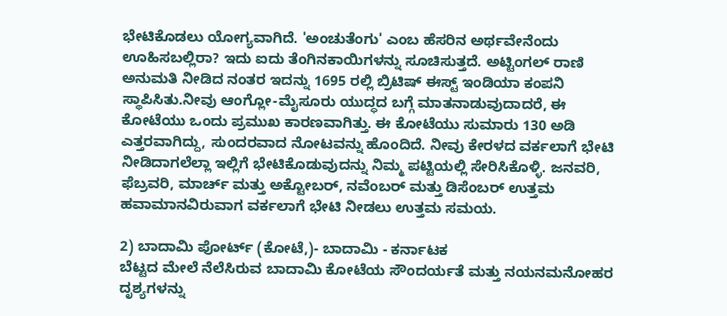ಭೇಟಿಕೊಡಲು ಯೋಗ್ಯವಾಗಿದೆ. 'ಅಂಚುತೆಂಗು' ಎಂಬ ಹೆಸರಿನ ಅರ್ಥವೇನೆಂದು ಊಹಿಸಬಲ್ಲಿರಾ? ಇದು ಐದು ತೆಂಗಿನಕಾಯಿಗಳನ್ನು ಸೂಚಿಸುತ್ತದೆ. ಅಟ್ಟಿಂಗಲ್ ರಾಣಿ ಅನುಮತಿ ನೀಡಿದ ನಂತರ ಇದನ್ನು 1695 ರಲ್ಲಿ ಬ್ರಿಟಿಷ್ ಈಸ್ಟ್ ಇಂಡಿಯಾ ಕಂಪನಿ ಸ್ಥಾಪಿಸಿತು.ನೀವು ಆಂಗ್ಲೋ-ಮೈಸೂರು ಯುದ್ಧದ ಬಗ್ಗೆ ಮಾತನಾಡುವುದಾದರೆ, ಈ ಕೋಟೆಯು ಒಂದು ಪ್ರಮುಖ ಕಾರಣವಾಗಿತ್ತು. ಈ ಕೋಟೆಯು ಸುಮಾರು 130 ಅಡಿ ಎತ್ತರವಾಗಿದ್ದು, ಸುಂದರವಾದ ನೋಟವನ್ನು ಹೊಂದಿದೆ. ನೀವು ಕೇರಳದ ವರ್ಕಲಾಗೆ ಭೇಟಿ ನೀಡಿದಾಗಲೆಲ್ಲಾ ಇಲ್ಲಿಗೆ ಭೇಟಿಕೊಡುವುದನ್ನು ನಿಮ್ಮ ಪಟ್ಟಿಯಲ್ಲಿ ಸೇರಿಸಿಕೊಳ್ಳಿ. ಜನವರಿ, ಫೆಬ್ರವರಿ, ಮಾರ್ಚ್ ಮತ್ತು ಅಕ್ಟೋಬರ್, ನವೆಂಬರ್ ಮತ್ತು ಡಿಸೆಂಬರ್ ಉತ್ತಮ ಹವಾಮಾನವಿರುವಾಗ ವರ್ಕಲಾಗೆ ಭೇಟಿ ನೀಡಲು ಉತ್ತಮ ಸಮಯ.

2) ಬಾದಾಮಿ ಪೋರ್ಟ್ (ಕೋಟೆ,)- ಬಾದಾಮಿ - ಕರ್ನಾಟಕ
ಬೆಟ್ಟದ ಮೇಲೆ ನೆಲೆಸಿರುವ ಬಾದಾಮಿ ಕೋಟೆಯ ಸೌಂದರ್ಯತೆ ಮತ್ತು ನಯನಮನೋಹರ ದೃಶ್ಯಗಳನ್ನು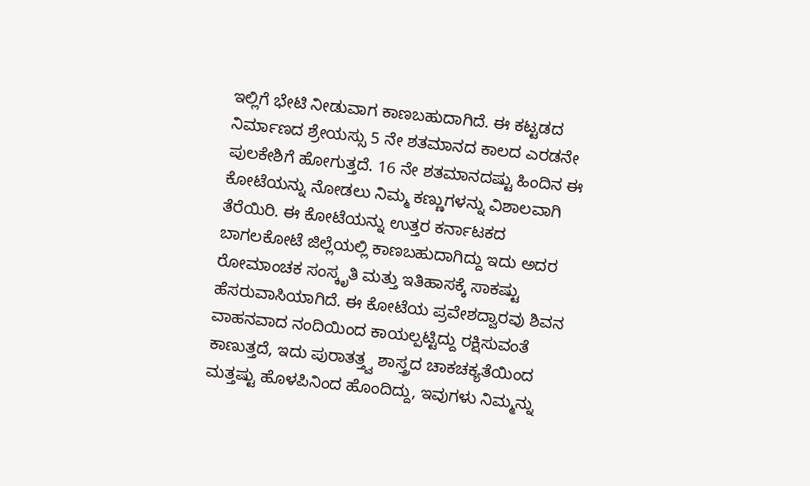ಇಲ್ಲಿಗೆ ಭೇಟಿ ನೀಡುವಾಗ ಕಾಣಬಹುದಾಗಿದೆ. ಈ ಕಟ್ಟಡದ ನಿರ್ಮಾಣದ ಶ್ರೇಯಸ್ಸು 5 ನೇ ಶತಮಾನದ ಕಾಲದ ಎರಡನೇ ಪುಲಕೇಶಿಗೆ ಹೋಗುತ್ತದೆ. 16 ನೇ ಶತಮಾನದಷ್ಟು ಹಿಂದಿನ ಈ ಕೋಟೆಯನ್ನು ನೋಡಲು ನಿಮ್ಮ ಕಣ್ಣುಗಳನ್ನು ವಿಶಾಲವಾಗಿ ತೆರೆಯಿರಿ. ಈ ಕೋಟೆಯನ್ನು ಉತ್ತರ ಕರ್ನಾಟಕದ ಬಾಗಲಕೋಟೆ ಜಿಲ್ಲೆಯಲ್ಲಿ ಕಾಣಬಹುದಾಗಿದ್ದು ಇದು ಅದರ ರೋಮಾಂಚಕ ಸಂಸ್ಕೃತಿ ಮತ್ತು ಇತಿಹಾಸಕ್ಕೆ ಸಾಕಷ್ಟು ಹೆಸರುವಾಸಿಯಾಗಿದೆ. ಈ ಕೋಟೆಯ ಪ್ರವೇಶದ್ವಾರವು ಶಿವನ ವಾಹನವಾದ ನಂದಿಯಿಂದ ಕಾಯಲ್ಪಟ್ಟಿದ್ದು ರಕ್ಷಿಸುವಂತೆ ಕಾಣುತ್ತದೆ, ಇದು ಪುರಾತತ್ತ್ವ ಶಾಸ್ತ್ರದ ಚಾಕಚಕ್ಯತೆಯಿಂದ ಮತ್ತಷ್ಟು ಹೊಳಪಿನಿಂದ ಹೊಂದಿದ್ದು, ಇವುಗಳು ನಿಮ್ಮನ್ನು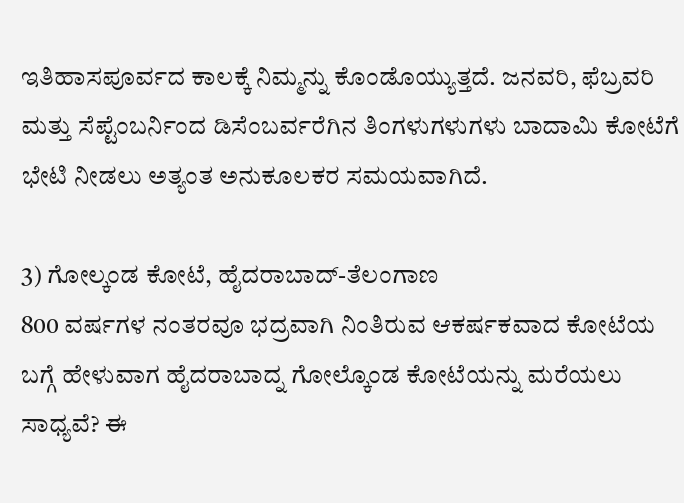ಇತಿಹಾಸಪೂರ್ವದ ಕಾಲಕ್ಕೆ ನಿಮ್ಮನ್ನು ಕೊಂಡೊಯ್ಯುತ್ತದೆ. ಜನವರಿ, ಫೆಬ್ರವರಿ ಮತ್ತು ಸೆಪ್ಟೆಂಬರ್ನಿಂದ ಡಿಸೆಂಬರ್ವರೆಗಿನ ತಿಂಗಳುಗಳುಗಳು ಬಾದಾಮಿ ಕೋಟೆಗೆ ಭೇಟಿ ನೀಡಲು ಅತ್ಯಂತ ಅನುಕೂಲಕರ ಸಮಯವಾಗಿದೆ.

3) ಗೋಲ್ಕಂಡ ಕೋಟೆ, ಹೈದರಾಬಾದ್-ತೆಲಂಗಾಣ
800 ವರ್ಷಗಳ ನಂತರವೂ ಭದ್ರವಾಗಿ ನಿಂತಿರುವ ಆಕರ್ಷಕವಾದ ಕೋಟೆಯ ಬಗ್ಗೆ ಹೇಳುವಾಗ ಹೈದರಾಬಾದ್ನ ಗೋಲ್ಕೊಂಡ ಕೋಟೆಯನ್ನು ಮರೆಯಲು ಸಾಧ್ಯವೆ? ಈ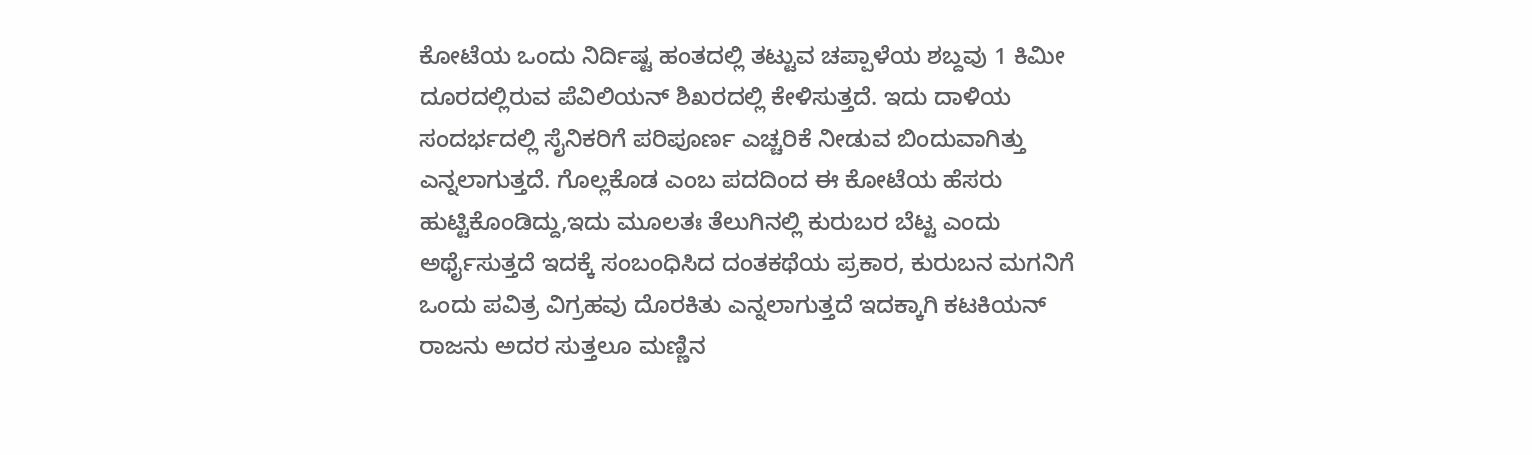ಕೋಟೆಯ ಒಂದು ನಿರ್ದಿಷ್ಟ ಹಂತದಲ್ಲಿ ತಟ್ಟುವ ಚಪ್ಪಾಳೆಯ ಶಬ್ದವು 1 ಕಿಮೀ ದೂರದಲ್ಲಿರುವ ಪೆವಿಲಿಯನ್ ಶಿಖರದಲ್ಲಿ ಕೇಳಿಸುತ್ತದೆ. ಇದು ದಾಳಿಯ ಸಂದರ್ಭದಲ್ಲಿ ಸೈನಿಕರಿಗೆ ಪರಿಪೂರ್ಣ ಎಚ್ಚರಿಕೆ ನೀಡುವ ಬಿಂದುವಾಗಿತ್ತು ಎನ್ನಲಾಗುತ್ತದೆ. ಗೊಲ್ಲಕೊಡ ಎಂಬ ಪದದಿಂದ ಈ ಕೋಟೆಯ ಹೆಸರು ಹುಟ್ಟಿಕೊಂಡಿದ್ದು,ಇದು ಮೂಲತಃ ತೆಲುಗಿನಲ್ಲಿ ಕುರುಬರ ಬೆಟ್ಟ ಎಂದು ಅರ್ಥೈಸುತ್ತದೆ ಇದಕ್ಕೆ ಸಂಬಂಧಿಸಿದ ದಂತಕಥೆಯ ಪ್ರಕಾರ, ಕುರುಬನ ಮಗನಿಗೆ ಒಂದು ಪವಿತ್ರ ವಿಗ್ರಹವು ದೊರಕಿತು ಎನ್ನಲಾಗುತ್ತದೆ ಇದಕ್ಕಾಗಿ ಕಟಕಿಯನ್ ರಾಜನು ಅದರ ಸುತ್ತಲೂ ಮಣ್ಣಿನ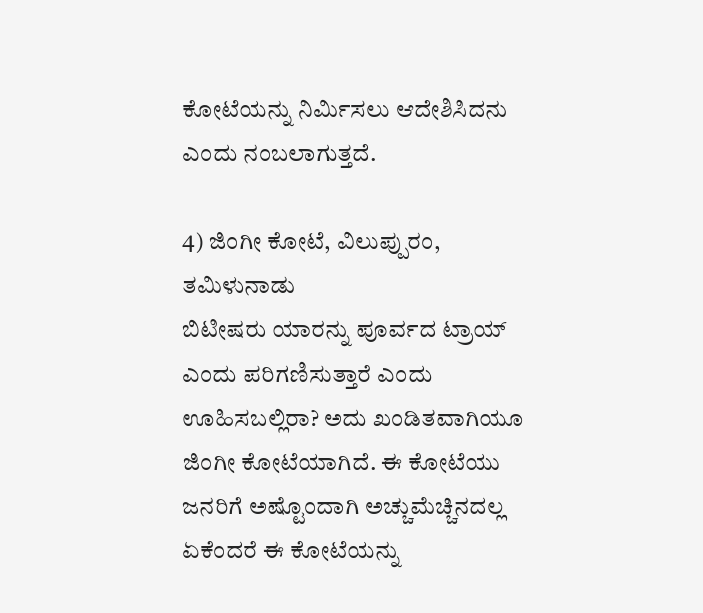ಕೋಟೆಯನ್ನು ನಿರ್ಮಿಸಲು ಆದೇಶಿಸಿದನು ಎಂದು ನಂಬಲಾಗುತ್ತದೆ.

4) ಜಿಂಗೀ ಕೋಟೆ, ವಿಲುಪ್ಪುರಂ, ತಮಿಳುನಾಡು
ಬಿಟೀಷರು ಯಾರನ್ನು ಪೂರ್ವದ ಟ್ರಾಯ್ ಎಂದು ಪರಿಗಣಿಸುತ್ತಾರೆ ಎಂದು ಊಹಿಸಬಲ್ಲಿರಾ? ಅದು ಖಂಡಿತವಾಗಿಯೂ ಜಿಂಗೀ ಕೋಟೆಯಾಗಿದೆ. ಈ ಕೋಟೆಯು ಜನರಿಗೆ ಅಷ್ಟೊಂದಾಗಿ ಅಚ್ಚುಮೆಚ್ಚಿನದಲ್ಲ ಏಕೆಂದರೆ ಈ ಕೋಟೆಯನ್ನು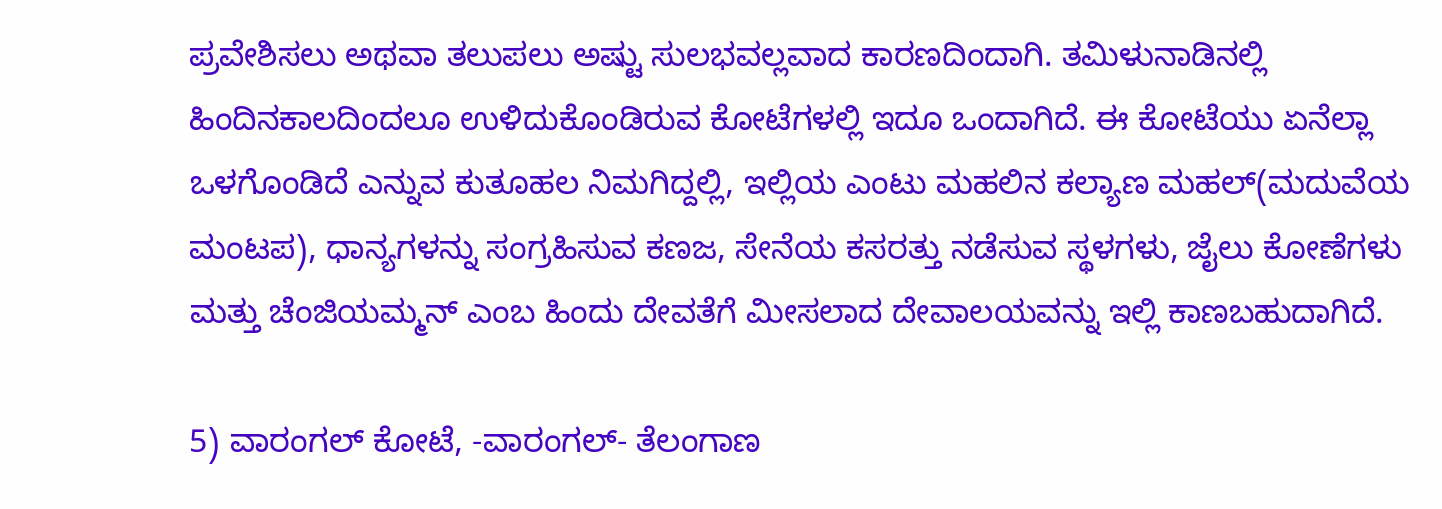ಪ್ರವೇಶಿಸಲು ಅಥವಾ ತಲುಪಲು ಅಷ್ಟು ಸುಲಭವಲ್ಲವಾದ ಕಾರಣದಿಂದಾಗಿ. ತಮಿಳುನಾಡಿನಲ್ಲಿ ಹಿಂದಿನಕಾಲದಿಂದಲೂ ಉಳಿದುಕೊಂಡಿರುವ ಕೋಟೆಗಳಲ್ಲಿ ಇದೂ ಒಂದಾಗಿದೆ. ಈ ಕೋಟೆಯು ಏನೆಲ್ಲಾ ಒಳಗೊಂಡಿದೆ ಎನ್ನುವ ಕುತೂಹಲ ನಿಮಗಿದ್ದಲ್ಲಿ, ಇಲ್ಲಿಯ ಎಂಟು ಮಹಲಿನ ಕಲ್ಯಾಣ ಮಹಲ್(ಮದುವೆಯ ಮಂಟಪ), ಧಾನ್ಯಗಳನ್ನು ಸಂಗ್ರಹಿಸುವ ಕಣಜ, ಸೇನೆಯ ಕಸರತ್ತು ನಡೆಸುವ ಸ್ಥಳಗಳು, ಜೈಲು ಕೋಣೆಗಳು ಮತ್ತು ಚೆಂಜಿಯಮ್ಮನ್ ಎಂಬ ಹಿಂದು ದೇವತೆಗೆ ಮೀಸಲಾದ ದೇವಾಲಯವನ್ನು ಇಲ್ಲಿ ಕಾಣಬಹುದಾಗಿದೆ.

5) ವಾರಂಗಲ್ ಕೋಟೆ, -ವಾರಂಗಲ್- ತೆಲಂಗಾಣ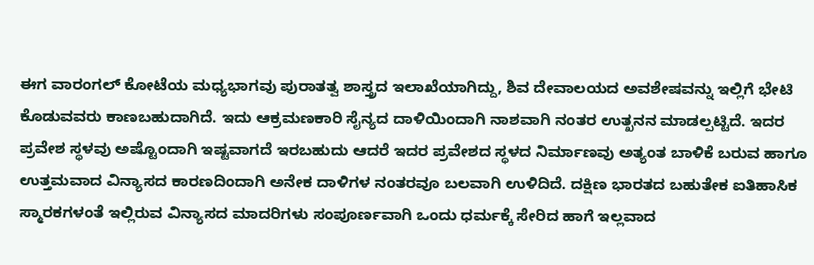ಈಗ ವಾರಂಗಲ್ ಕೋಟೆಯ ಮಧ್ಯಭಾಗವು ಪುರಾತತ್ವ ಶಾಸ್ತ್ರದ ಇಲಾಖೆಯಾಗಿದ್ದು, ಶಿವ ದೇವಾಲಯದ ಅವಶೇಷವನ್ನು ಇಲ್ಲಿಗೆ ಭೇಟಿ ಕೊಡುವವರು ಕಾಣಬಹುದಾಗಿದೆ. ಇದು ಆಕ್ರಮಣಕಾರಿ ಸೈನ್ಯದ ದಾಳಿಯಿಂದಾಗಿ ನಾಶವಾಗಿ ನಂತರ ಉತ್ಖನನ ಮಾಡಲ್ಪಟ್ಟಿದೆ. ಇದರ ಪ್ರವೇಶ ಸ್ಥಳವು ಅಷ್ಟೊಂದಾಗಿ ಇಷ್ಟವಾಗದೆ ಇರಬಹುದು ಆದರೆ ಇದರ ಪ್ರವೇಶದ ಸ್ಥಳದ ನಿರ್ಮಾಣವು ಅತ್ಯಂತ ಬಾಳಿಕೆ ಬರುವ ಹಾಗೂ ಉತ್ತಮವಾದ ವಿನ್ಯಾಸದ ಕಾರಣದಿಂದಾಗಿ ಅನೇಕ ದಾಳಿಗಳ ನಂತರವೂ ಬಲವಾಗಿ ಉಳಿದಿದೆ. ದಕ್ಷಿಣ ಭಾರತದ ಬಹುತೇಕ ಐತಿಹಾಸಿಕ ಸ್ಮಾರಕಗಳಂತೆ ಇಲ್ಲಿರುವ ವಿನ್ಯಾಸದ ಮಾದರಿಗಳು ಸಂಪೂರ್ಣವಾಗಿ ಒಂದು ಧರ್ಮಕ್ಕೆ ಸೇರಿದ ಹಾಗೆ ಇಲ್ಲವಾದ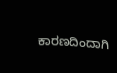ಕಾರಣದಿಂದಾಗಿ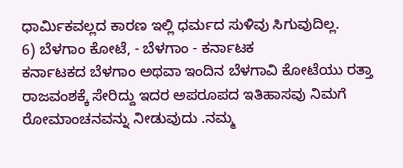ಧಾರ್ಮಿಕವಲ್ಲದ ಕಾರಣ ಇಲ್ಲಿ ಧರ್ಮದ ಸುಳಿವು ಸಿಗುವುದಿಲ್ಲ.
6) ಬೆಳಗಾಂ ಕೋಟೆ, - ಬೆಳಗಾಂ - ಕರ್ನಾಟಕ
ಕರ್ನಾಟಕದ ಬೆಳಗಾಂ ಅಥವಾ ಇಂದಿನ ಬೆಳಗಾವಿ ಕೋಟೆಯು ರತ್ತಾ ರಾಜವಂಶಕ್ಕೆ ಸೇರಿದ್ದು ಇದರ ಅಪರೂಪದ ಇತಿಹಾಸವು ನಿಮಗೆ ರೋಮಾಂಚನವನ್ನು ನೀಡುವುದು .ನಮ್ಮ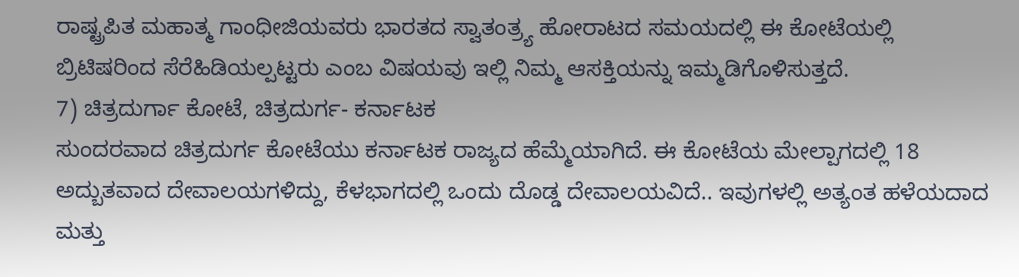ರಾಷ್ಟ್ರಪಿತ ಮಹಾತ್ಮ ಗಾಂಧೀಜಿಯವರು ಭಾರತದ ಸ್ವಾತಂತ್ರ್ಯ ಹೋರಾಟದ ಸಮಯದಲ್ಲಿ ಈ ಕೋಟೆಯಲ್ಲಿ ಬ್ರಿಟಿಷರಿಂದ ಸೆರೆಹಿಡಿಯಲ್ಪಟ್ಟರು ಎಂಬ ವಿಷಯವು ಇಲ್ಲಿ ನಿಮ್ಮ ಆಸಕ್ತಿಯನ್ನು ಇಮ್ಮಡಿಗೊಳಿಸುತ್ತದೆ.
7) ಚಿತ್ರದುರ್ಗಾ ಕೋಟೆ, ಚಿತ್ರದುರ್ಗ- ಕರ್ನಾಟಕ
ಸುಂದರವಾದ ಚಿತ್ರದುರ್ಗ ಕೋಟೆಯು ಕರ್ನಾಟಕ ರಾಜ್ಯದ ಹೆಮ್ಮೆಯಾಗಿದೆ. ಈ ಕೋಟೆಯ ಮೇಲ್ಪಾಗದಲ್ಲಿ 18 ಅದ್ಬುತವಾದ ದೇವಾಲಯಗಳಿದ್ದು, ಕೆಳಭಾಗದಲ್ಲಿ ಒಂದು ದೊಡ್ಡ ದೇವಾಲಯವಿದೆ.. ಇವುಗಳಲ್ಲಿ ಅತ್ಯಂತ ಹಳೆಯದಾದ ಮತ್ತು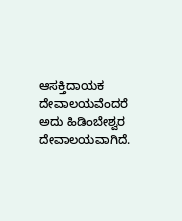ಆಸಕ್ತಿದಾಯಕ ದೇವಾಲಯವೆಂದರೆ ಅದು ಹಿಡಿಂಬೇಶ್ವರ ದೇವಾಲಯವಾಗಿದೆ.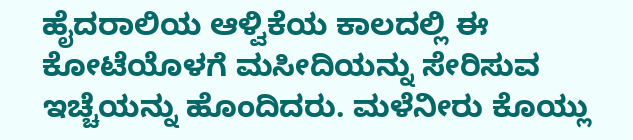ಹೈದರಾಲಿಯ ಆಳ್ವಿಕೆಯ ಕಾಲದಲ್ಲಿ ಈ ಕೋಟೆಯೊಳಗೆ ಮಸೀದಿಯನ್ನು ಸೇರಿಸುವ ಇಚ್ಚೆಯನ್ನು ಹೊಂದಿದರು. ಮಳೆನೀರು ಕೊಯ್ಲು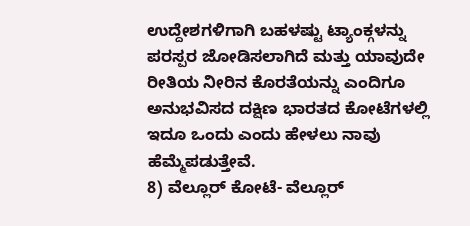ಉದ್ದೇಶಗಳಿಗಾಗಿ ಬಹಳಷ್ಟು ಟ್ಯಾಂಕ್ಗಳನ್ನು ಪರಸ್ಪರ ಜೋಡಿಸಲಾಗಿದೆ ಮತ್ತು ಯಾವುದೇ ರೀತಿಯ ನೀರಿನ ಕೊರತೆಯನ್ನು ಎಂದಿಗೂ ಅನುಭವಿಸದ ದಕ್ಷಿಣ ಭಾರತದ ಕೋಟೆಗಳಲ್ಲಿ ಇದೂ ಒಂದು ಎಂದು ಹೇಳಲು ನಾವು ಹೆಮ್ಮೆಪಡುತ್ತೇವೆ.
8) ವೆಲ್ಲೂರ್ ಕೋಟೆ- ವೆಲ್ಲೂರ್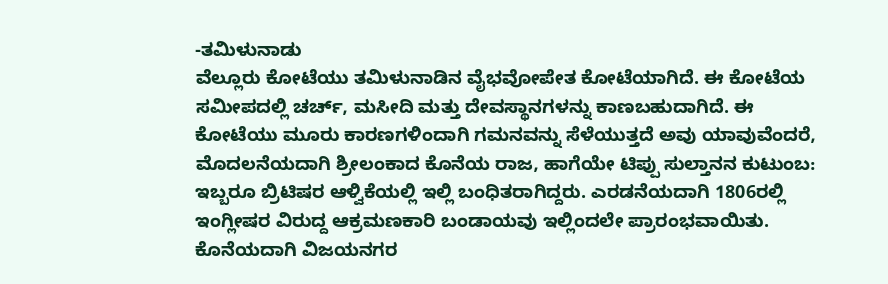-ತಮಿಳುನಾಡು
ವೆಲ್ಲೂರು ಕೋಟೆಯು ತಮಿಳುನಾಡಿನ ವೈಭವೋಪೇತ ಕೋಟೆಯಾಗಿದೆ. ಈ ಕೋಟೆಯ ಸಮೀಪದಲ್ಲಿ ಚರ್ಚ್, ಮಸೀದಿ ಮತ್ತು ದೇವಸ್ಥಾನಗಳನ್ನು ಕಾಣಬಹುದಾಗಿದೆ. ಈ ಕೋಟೆಯು ಮೂರು ಕಾರಣಗಳಿಂದಾಗಿ ಗಮನವನ್ನು ಸೆಳೆಯುತ್ತದೆ ಅವು ಯಾವುವೆಂದರೆ, ಮೊದಲನೆಯದಾಗಿ ಶ್ರೀಲಂಕಾದ ಕೊನೆಯ ರಾಜ, ಹಾಗೆಯೇ ಟಿಪ್ಪು ಸುಲ್ತಾನನ ಕುಟುಂಬ: ಇಬ್ಬರೂ ಬ್ರಿಟಿಷರ ಆಳ್ವಿಕೆಯಲ್ಲಿ ಇಲ್ಲಿ ಬಂಧಿತರಾಗಿದ್ದರು. ಎರಡನೆಯದಾಗಿ 1806ರಲ್ಲಿ ಇಂಗ್ಲೀಷರ ವಿರುದ್ದ ಆಕ್ರಮಣಕಾರಿ ಬಂಡಾಯವು ಇಲ್ಲಿಂದಲೇ ಪ್ರಾರಂಭವಾಯಿತು. ಕೊನೆಯದಾಗಿ ವಿಜಯನಗರ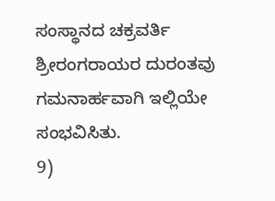ಸಂಸ್ಥಾನದ ಚಕ್ರವರ್ತಿ ಶ್ರೀರಂಗರಾಯರ ದುರಂತವು ಗಮನಾರ್ಹವಾಗಿ ಇಲ್ಲಿಯೇ ಸಂಭವಿಸಿತು.
9)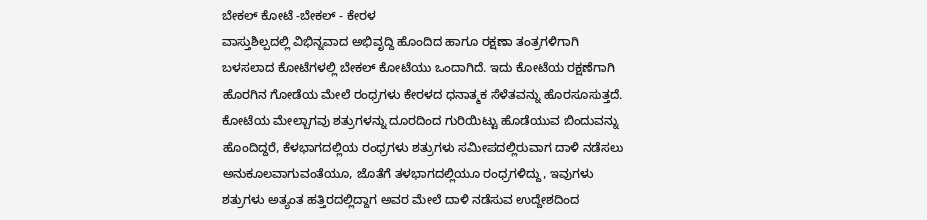ಬೇಕಲ್ ಕೋಟೆ -ಬೇಕಲ್ - ಕೇರಳ
ವಾಸ್ತುಶಿಲ್ಪದಲ್ಲಿ ವಿಭಿನ್ನವಾದ ಅಭಿವೃದ್ದಿ ಹೊಂದಿದ ಹಾಗೂ ರಕ್ಷಣಾ ತಂತ್ರಗಳಿಗಾಗಿ ಬಳಸಲಾದ ಕೋಟೆಗಳಲ್ಲಿ ಬೇಕಲ್ ಕೋಟೆಯು ಒಂದಾಗಿದೆ. ಇದು ಕೋಟೆಯ ರಕ್ಷಣೆಗಾಗಿ ಹೊರಗಿನ ಗೋಡೆಯ ಮೇಲೆ ರಂಧ್ರಗಳು ಕೇರಳದ ಧನಾತ್ಮಕ ಸೆಳೆತವನ್ನು ಹೊರಸೂಸುತ್ತದೆ. ಕೋಟೆಯ ಮೇಲ್ಬಾಗವು ಶತ್ರುಗಳನ್ನು ದೂರದಿಂದ ಗುರಿಯಿಟ್ಟು ಹೊಡೆಯುವ ಬಿಂದುವನ್ನು ಹೊಂದಿದ್ದರೆ, ಕೆಳಭಾಗದಲ್ಲಿಯ ರಂಧ್ರಗಳು ಶತ್ರುಗಳು ಸಮೀಪದಲ್ಲಿರುವಾಗ ದಾಳಿ ನಡೆಸಲು ಅನುಕೂಲವಾಗುವಂತೆಯೂ, ಜೊತೆಗೆ ತಳಭಾಗದಲ್ಲಿಯೂ ರಂಧ್ರಗಳಿದ್ದು, ಇವುಗಳು ಶತ್ರುಗಳು ಅತ್ಯಂತ ಹತ್ತಿರದಲ್ಲಿದ್ದಾಗ ಅವರ ಮೇಲೆ ದಾಳಿ ನಡೆಸುವ ಉದ್ದೇಶದಿಂದ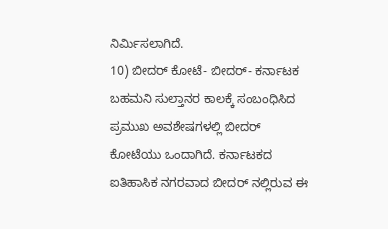ನಿರ್ಮಿಸಲಾಗಿದೆ.
10) ಬೀದರ್ ಕೋಟೆ- ಬೀದರ್- ಕರ್ನಾಟಕ
ಬಹಮನಿ ಸುಲ್ತಾನರ ಕಾಲಕ್ಕೆ ಸಂಬಂಧಿಸಿದ ಪ್ರಮುಖ ಅವಶೇಷಗಳಲ್ಲಿ ಬೀದರ್ ಕೋಟೆಯು ಒಂದಾಗಿದೆ. ಕರ್ನಾಟಕದ ಐತಿಹಾಸಿಕ ನಗರವಾದ ಬೀದರ್ ನಲ್ಲಿರುವ ಈ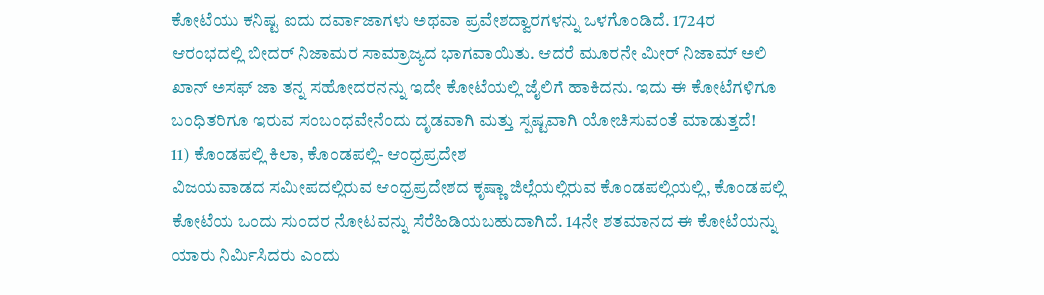ಕೋಟೆಯು ಕನಿಷ್ಟ ಐದು ದರ್ವಾಜಾಗಳು ಅಥವಾ ಪ್ರವೇಶದ್ವಾರಗಳನ್ನು ಒಳಗೊಂಡಿದೆ. 1724ರ ಆರಂಭದಲ್ಲಿ ಬೀದರ್ ನಿಜಾಮರ ಸಾಮ್ರಾಜ್ಯದ ಭಾಗವಾಯಿತು. ಆದರೆ ಮೂರನೇ ಮೀರ್ ನಿಜಾಮ್ ಅಲಿ ಖಾನ್ ಅಸಫ್ ಜಾ ತನ್ನ ಸಹೋದರನನ್ನು ಇದೇ ಕೋಟೆಯಲ್ಲಿ ಜೈಲಿಗೆ ಹಾಕಿದನು. ಇದು ಈ ಕೋಟೆಗಳಿಗೂ ಬಂಧಿತರಿಗೂ ಇರುವ ಸಂಬಂಧವೇನೆಂದು ದೃಡವಾಗಿ ಮತ್ತು ಸ್ಪಷ್ಟವಾಗಿ ಯೋಚಿಸುವಂತೆ ಮಾಡುತ್ತದೆ!
11) ಕೊಂಡಪಲ್ಲಿ ಕಿಲಾ, ಕೊಂಡಪಲ್ಲಿ- ಆಂಧ್ರಪ್ರದೇಶ
ವಿಜಯವಾಡದ ಸಮೀಪದಲ್ಲಿರುವ ಆಂಧ್ರಪ್ರದೇಶದ ಕೃಷ್ಣಾ ಜಿಲ್ಲೆಯಲ್ಲಿರುವ ಕೊಂಡಪಲ್ಲಿಯಲ್ಲಿ, ಕೊಂಡಪಲ್ಲಿ ಕೋಟೆಯ ಒಂದು ಸುಂದರ ನೋಟವನ್ನು ಸೆರೆಹಿಡಿಯಬಹುದಾಗಿದೆ. 14ನೇ ಶತಮಾನದ ಈ ಕೋಟೆಯನ್ನು ಯಾರು ನಿರ್ಮಿಸಿದರು ಎಂದು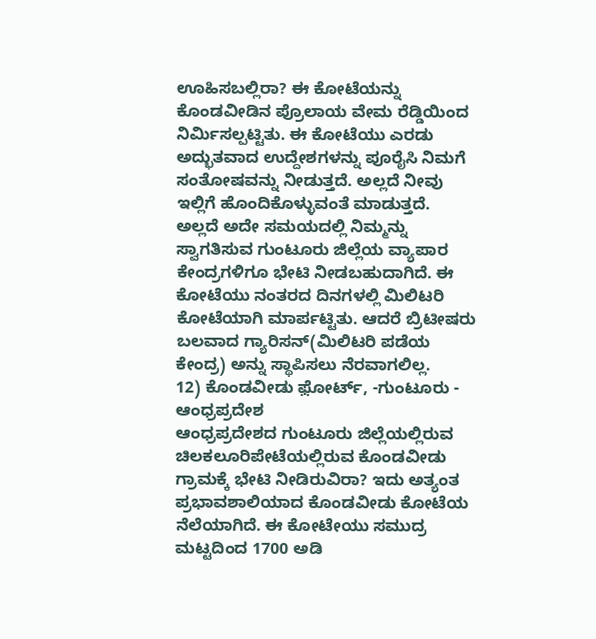ಊಹಿಸಬಲ್ಲಿರಾ? ಈ ಕೋಟೆಯನ್ನು ಕೊಂಡವೀಡಿನ ಪ್ರೊಲಾಯ ವೇಮ ರೆಡ್ಡಿಯಿಂದ ನಿರ್ಮಿಸಲ್ಪಟ್ಟಿತು. ಈ ಕೋಟೆಯು ಎರಡು ಅದ್ಭುತವಾದ ಉದ್ದೇಶಗಳನ್ನು ಪೂರೈಸಿ ನಿಮಗೆ ಸಂತೋಷವನ್ನು ನೀಡುತ್ತದೆ. ಅಲ್ಲದೆ ನೀವು ಇಲ್ಲಿಗೆ ಹೊಂದಿಕೊಳ್ಳುವಂತೆ ಮಾಡುತ್ತದೆ. ಅಲ್ಲದೆ ಅದೇ ಸಮಯದಲ್ಲಿ ನಿಮ್ಮನ್ನು ಸ್ವಾಗತಿಸುವ ಗುಂಟೂರು ಜಿಲ್ಲೆಯ ವ್ಯಾಪಾರ ಕೇಂದ್ರಗಳಿಗೂ ಭೇಟಿ ನೀಡಬಹುದಾಗಿದೆ. ಈ ಕೋಟೆಯು ನಂತರದ ದಿನಗಳಲ್ಲಿ ಮಿಲಿಟರಿ ಕೋಟೆಯಾಗಿ ಮಾರ್ಪಟ್ಟಿತು. ಆದರೆ ಬ್ರಿಟೀಷರು ಬಲವಾದ ಗ್ಯಾರಿಸನ್(ಮಿಲಿಟರಿ ಪಡೆಯ ಕೇಂದ್ರ) ಅನ್ನು ಸ್ಥಾಪಿಸಲು ನೆರವಾಗಲಿಲ್ಲ.
12) ಕೊಂಡವೀಡು ಫ಼ೋರ್ಟ್, -ಗುಂಟೂರು - ಆಂಧ್ರಪ್ರದೇಶ
ಆಂಧ್ರಪ್ರದೇಶದ ಗುಂಟೂರು ಜಿಲ್ಲೆಯಲ್ಲಿರುವ ಚಿಲಕಲೂರಿಪೇಟೆಯಲ್ಲಿರುವ ಕೊಂಡವೀಡು ಗ್ರಾಮಕ್ಕೆ ಭೇಟಿ ನೀಡಿರುವಿರಾ? ಇದು ಅತ್ಯಂತ ಪ್ರಭಾವಶಾಲಿಯಾದ ಕೊಂಡವೀಡು ಕೋಟೆಯ ನೆಲೆಯಾಗಿದೆ. ಈ ಕೋಟೇಯು ಸಮುದ್ರ ಮಟ್ಟದಿಂದ 1700 ಅಡಿ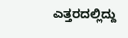ಎತ್ತರದಲ್ಲಿದ್ದು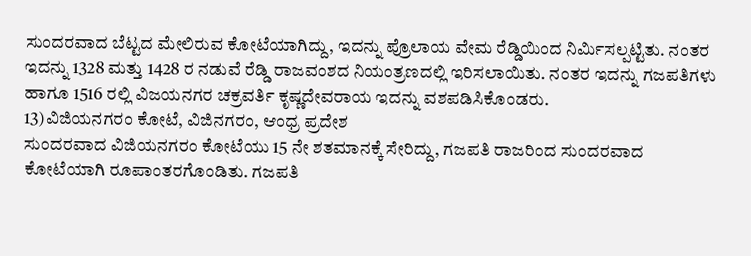ಸುಂದರವಾದ ಬೆಟ್ಟದ ಮೇಲಿರುವ ಕೋಟೆಯಾಗಿದ್ದು, ಇದನ್ನು ಪ್ರೊಲಾಯ ವೇಮ ರೆಡ್ಡಿಯಿಂದ ನಿರ್ಮಿಸಲ್ಪಟ್ಟಿತು. ನಂತರ ಇದನ್ನು 1328 ಮತ್ತು 1428 ರ ನಡುವೆ ರೆಡ್ಡಿ ರಾಜವಂಶದ ನಿಯಂತ್ರಣದಲ್ಲಿ ಇರಿಸಲಾಯಿತು. ನಂತರ ಇದನ್ನು ಗಜಪತಿಗಳು ಹಾಗೂ 1516 ರಲ್ಲಿ ವಿಜಯನಗರ ಚಕ್ರವರ್ತಿ ಕೃಷ್ಣದೇವರಾಯ ಇದನ್ನು ವಶಪಡಿಸಿಕೊಂಡರು.
13)ವಿಜಿಯನಗರಂ ಕೋಟೆ, ವಿಜಿನಗರಂ, ಆಂಧ್ರ ಪ್ರದೇಶ
ಸುಂದರವಾದ ವಿಜಿಯನಗರಂ ಕೋಟೆಯು 15 ನೇ ಶತಮಾನಕ್ಕೆ ಸೇರಿದ್ದು, ಗಜಪತಿ ರಾಜರಿಂದ ಸುಂದರವಾದ ಕೋಟೆಯಾಗಿ ರೂಪಾಂತರಗೊಂಡಿತು. ಗಜಪತಿ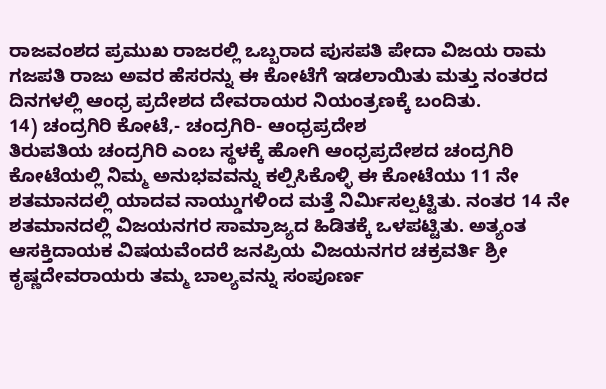ರಾಜವಂಶದ ಪ್ರಮುಖ ರಾಜರಲ್ಲಿ ಒಬ್ಬರಾದ ಪುಸಪತಿ ಪೇದಾ ವಿಜಯ ರಾಮ ಗಜಪತಿ ರಾಜು ಅವರ ಹೆಸರನ್ನು ಈ ಕೋಟೆಗೆ ಇಡಲಾಯಿತು ಮತ್ತು ನಂತರದ ದಿನಗಳಲ್ಲಿ ಆಂಧ್ರ ಪ್ರದೇಶದ ದೇವರಾಯರ ನಿಯಂತ್ರಣಕ್ಕೆ ಬಂದಿತು.
14) ಚಂದ್ರಗಿರಿ ಕೋಟೆ,- ಚಂದ್ರಗಿರಿ- ಆಂಧ್ರಪ್ರದೇಶ
ತಿರುಪತಿಯ ಚಂದ್ರಗಿರಿ ಎಂಬ ಸ್ಥಳಕ್ಕೆ ಹೋಗಿ ಆಂಧ್ರಪ್ರದೇಶದ ಚಂದ್ರಗಿರಿ ಕೋಟೆಯಲ್ಲಿ ನಿಮ್ಮ ಅನುಭವವನ್ನು ಕಲ್ಪಿಸಿಕೊಳ್ಳಿ ಈ ಕೋಟೆಯು 11 ನೇ ಶತಮಾನದಲ್ಲಿ ಯಾದವ ನಾಯ್ಡುಗಳಿಂದ ಮತ್ತೆ ನಿರ್ಮಿಸಲ್ಪಟ್ಟಿತು. ನಂತರ 14 ನೇ ಶತಮಾನದಲ್ಲಿ ವಿಜಯನಗರ ಸಾಮ್ರಾಜ್ಯದ ಹಿಡಿತಕ್ಕೆ ಒಳಪಟ್ಟಿತು. ಅತ್ಯಂತ ಆಸಕ್ತಿದಾಯಕ ವಿಷಯವೆಂದರೆ ಜನಪ್ರಿಯ ವಿಜಯನಗರ ಚಕ್ರವರ್ತಿ ಶ್ರೀ ಕೃಷ್ಣದೇವರಾಯರು ತಮ್ಮ ಬಾಲ್ಯವನ್ನು ಸಂಪೂರ್ಣ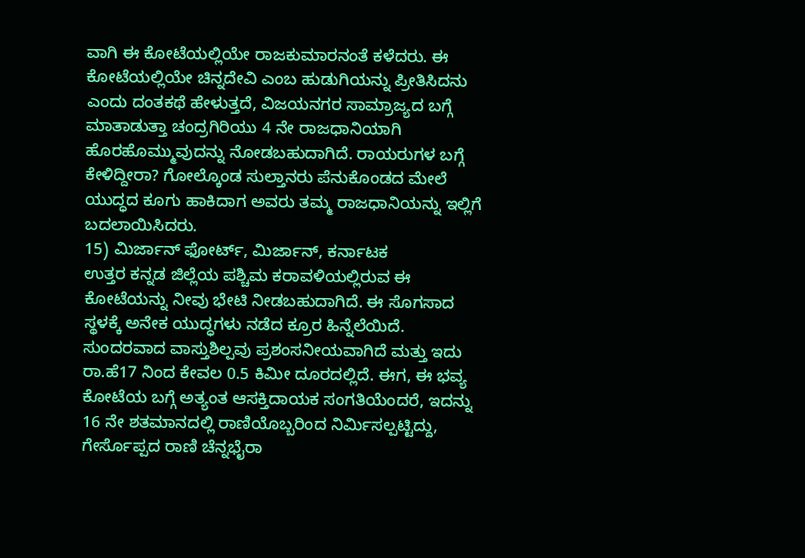ವಾಗಿ ಈ ಕೋಟೆಯಲ್ಲಿಯೇ ರಾಜಕುಮಾರನಂತೆ ಕಳೆದರು. ಈ ಕೋಟೆಯಲ್ಲಿಯೇ ಚಿನ್ನದೇವಿ ಎಂಬ ಹುಡುಗಿಯನ್ನು ಪ್ರೀತಿಸಿದನು ಎಂದು ದಂತಕಥೆ ಹೇಳುತ್ತದೆ, ವಿಜಯನಗರ ಸಾಮ್ರಾಜ್ಯದ ಬಗ್ಗೆ ಮಾತಾಡುತ್ತಾ ಚಂದ್ರಗಿರಿಯು 4 ನೇ ರಾಜಧಾನಿಯಾಗಿ ಹೊರಹೊಮ್ಮುವುದನ್ನು ನೋಡಬಹುದಾಗಿದೆ. ರಾಯರುಗಳ ಬಗ್ಗೆ ಕೇಳಿದ್ದೀರಾ? ಗೋಲ್ಕೊಂಡ ಸುಲ್ತಾನರು ಪೆನುಕೊಂಡದ ಮೇಲೆ ಯುದ್ಧದ ಕೂಗು ಹಾಕಿದಾಗ ಅವರು ತಮ್ಮ ರಾಜಧಾನಿಯನ್ನು ಇಲ್ಲಿಗೆ ಬದಲಾಯಿಸಿದರು.
15) ಮಿರ್ಜಾನ್ ಫೋರ್ಟ್, ಮಿರ್ಜಾನ್, ಕರ್ನಾಟಕ
ಉತ್ತರ ಕನ್ನಡ ಜಿಲ್ಲೆಯ ಪಶ್ಚಿಮ ಕರಾವಳಿಯಲ್ಲಿರುವ ಈ ಕೋಟೆಯನ್ನು ನೀವು ಭೇಟಿ ನೀಡಬಹುದಾಗಿದೆ. ಈ ಸೊಗಸಾದ ಸ್ಥಳಕ್ಕೆ ಅನೇಕ ಯುದ್ಧಗಳು ನಡೆದ ಕ್ರೂರ ಹಿನ್ನೆಲೆಯಿದೆ. ಸುಂದರವಾದ ವಾಸ್ತುಶಿಲ್ಪವು ಪ್ರಶಂಸನೀಯವಾಗಿದೆ ಮತ್ತು ಇದು ರಾ.ಹೆ17 ನಿಂದ ಕೇವಲ 0.5 ಕಿಮೀ ದೂರದಲ್ಲಿದೆ. ಈಗ, ಈ ಭವ್ಯ ಕೋಟೆಯ ಬಗ್ಗೆ ಅತ್ಯಂತ ಆಸಕ್ತಿದಾಯಕ ಸಂಗತಿಯೆಂದರೆ, ಇದನ್ನು 16 ನೇ ಶತಮಾನದಲ್ಲಿ ರಾಣಿಯೊಬ್ಬರಿಂದ ನಿರ್ಮಿಸಲ್ಪಟ್ಟಿದ್ದು, ಗೇರ್ಸೊಪ್ಪದ ರಾಣಿ ಚೆನ್ನಭೈರಾ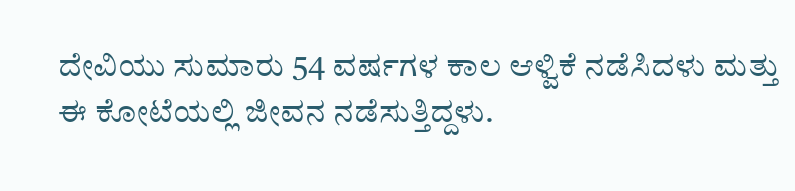ದೇವಿಯು ಸುಮಾರು 54 ವರ್ಷಗಳ ಕಾಲ ಆಳ್ವಿಕೆ ನಡೆಸಿದಳು ಮತ್ತು ಈ ಕೋಟೆಯಲ್ಲಿ ಜೀವನ ನಡೆಸುತ್ತಿದ್ದಳು.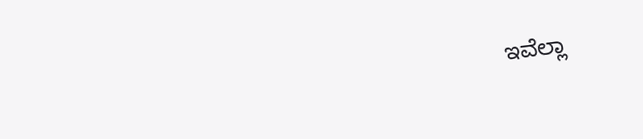ಇವೆಲ್ಲಾ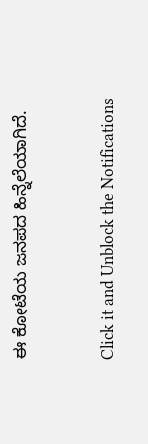ಈ ಕೋಟೆಯ ಜನಪದ ಹಿನ್ನೆಲೆಯಾಗಿದೆ.


Click it and Unblock the Notifications